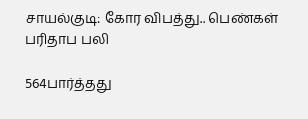சாயல்குடி: கோர விபத்து.. பெண்கள் பரிதாப பலி

564பார்த்தது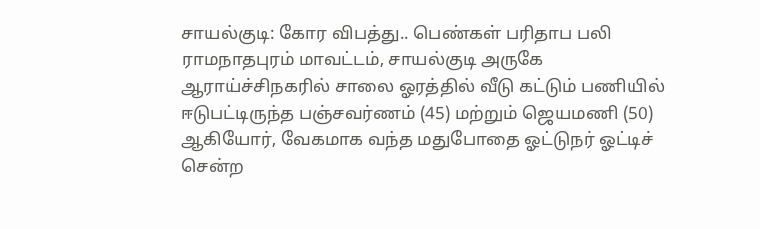சாயல்குடி: கோர விபத்து.. பெண்கள் பரிதாப பலி
ராமநாதபுரம் மாவட்டம், சாயல்குடி அருகே ஆராய்ச்சிநகரில் சாலை ஓரத்தில் வீடு கட்டும் பணியில் ஈடுபட்டிருந்த பஞ்சவர்ணம் (45) மற்றும் ஜெயமணி (50) ஆகியோர், வேகமாக வந்த மதுபோதை ஓட்டுநர் ஓட்டிச் சென்ற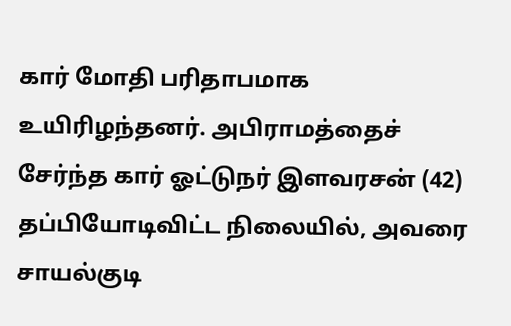கார் மோதி பரிதாபமாக உயிரிழந்தனர். அபிராமத்தைச் சேர்ந்த கார் ஓட்டுநர் இளவரசன் (42) தப்பியோடிவிட்ட நிலையில், அவரை சாயல்குடி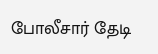போலீசார் தேடி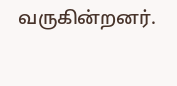வருகின்றனர்.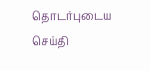தொடர்புடைய செய்தி